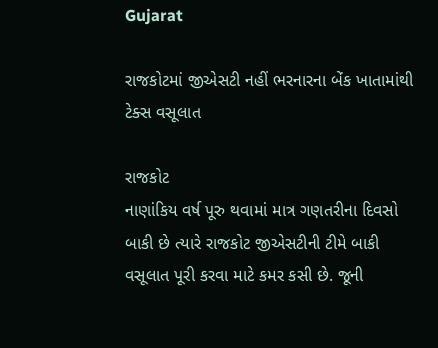Gujarat

રાજકોટમાં જીએસટી નહીં ભરનારના બેંક ખાતામાંથી ટેક્સ વસૂલાત

રાજકોટ
નાણાંકિય વર્ષ પૂરુ થવામાં માત્ર ગણતરીના દિવસો બાકી છે ત્યારે રાજકોટ જીએસટીની ટીમે બાકી વસૂલાત પૂરી કરવા માટે કમર કસી છે. જૂની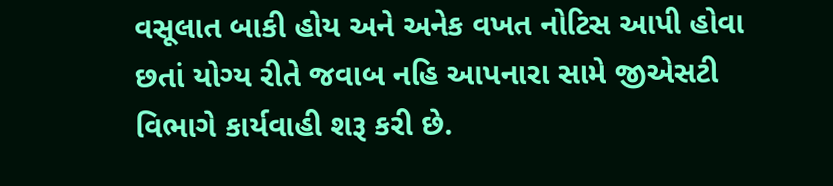વસૂલાત બાકી હોય અને અનેક વખત નોટિસ આપી હોવા છતાં યોગ્ય રીતે જવાબ નહિ આપનારા સામે જીએસટી વિભાગે કાર્યવાહી શરૂ કરી છે.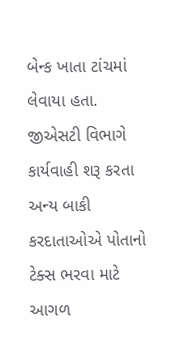બેન્ક ખાતા ટાંચમાં લેવાયા હતા. જીએસટી વિભાગે કાર્યવાહી શરૂ કરતા અન્ય બાકી કરદાતાઓએ પોતાનો ટેક્સ ભરવા માટે આગળ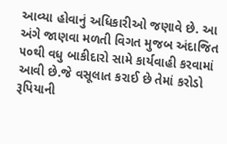આવ્યા હોવાનું અધિકારીઓ જણાવે છે. આ અંગે જાણવા મળતી વિગત મુજબ અંદાજિત ૫૦થી વધુ બાકીદારો સામે કાર્યવાહી કરવામાં આવી છે.જે વસૂલાત કરાઈ છે તેમાં કરોડો રૂપિયાની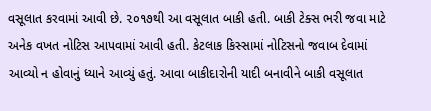વસૂલાત કરવામાં આવી છે. ૨૦૧૭થી આ વસૂલાત બાકી હતી. બાકી ટેક્સ ભરી જવા માટે અનેક વખત નોટિસ આપવામાં આવી હતી. કેટલાક કિસ્સામાં નોટિસનો જવાબ દેવામાં આવ્યો ન હોવાનું ધ્યાને આવ્યું હતું. આવા બાકીદારોની યાદી બનાવીને બાકી વસૂલાત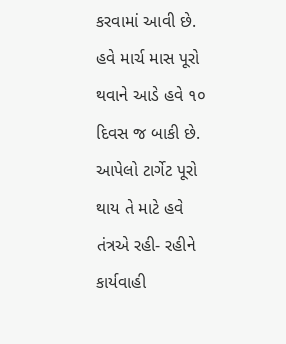કરવામાં આવી છે. હવે માર્ચ માસ પૂરો થવાને આડે હવે ૧૦ દિવસ જ બાકી છે. આપેલો ટાર્ગેટ પૂરો થાય તે માટે હવે તંત્રએ રહી- રહીને કાર્યવાહી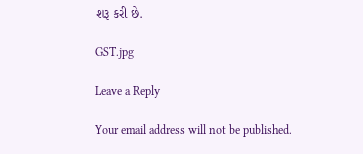શરૂ કરી છે.

GST.jpg

Leave a Reply

Your email address will not be published.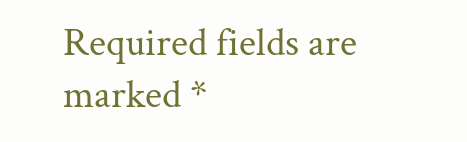Required fields are marked *